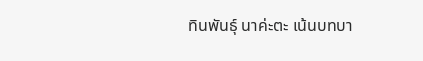ทินพันธุ์ นาค่ะตะ เน้นบทบา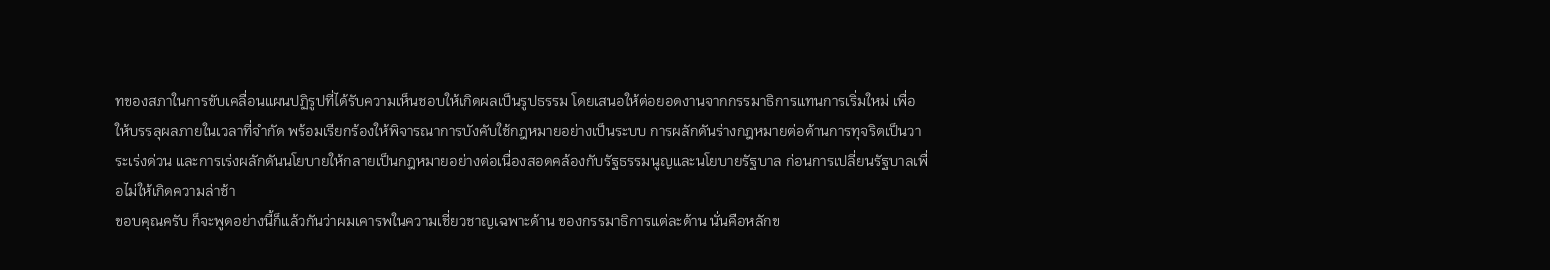ทของสภาในการขับเคลื่อนแผนปฏิรูปที่ได้รับความเห็นชอบให้เกิดผลเป็นรูปธรรม โดยเสนอให้ต่อยอดงานจากกรรมาธิการแทนการเริ่มใหม่ เพื่อให้บรรลุผลภายในเวลาที่จำกัด พร้อมเรียกร้องให้พิจารณาการบังคับใช้กฎหมายอย่างเป็นระบบ การผลักดันร่างกฎหมายต่อต้านการทุจริตเป็นวาระเร่งด่วน และการเร่งผลักดันนโยบายให้กลายเป็นกฎหมายอย่างต่อเนื่องสอดคล้องกับรัฐธรรมนูญและนโยบายรัฐบาล ก่อนการเปลี่ยนรัฐบาลเพื่อไม่ให้เกิดความล่าช้า
ขอบคุณครับ ก็จะพูดอย่างนี้ก็แล้วกันว่าผมเคารพในความเชี่ยวชาญเฉพาะด้าน ของกรรมาธิการแต่ละด้าน นั่นคือหลักข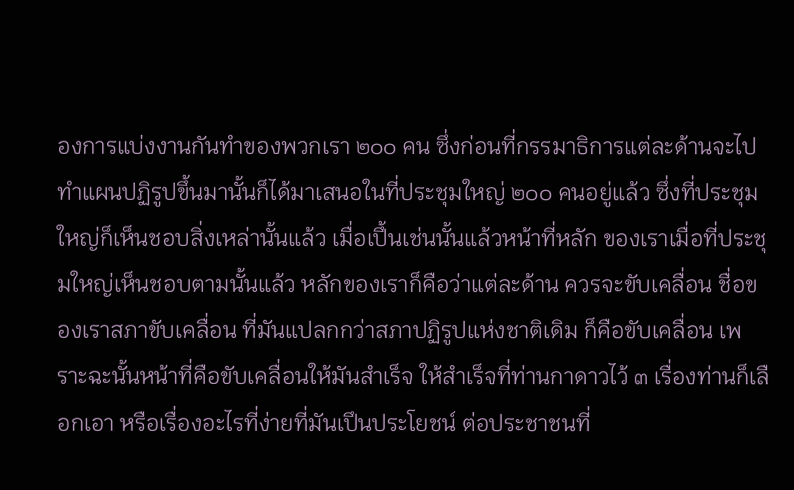องการแบ่งงานกันทำของพวกเรา ๒๐๐ คน ซึ่งก่อนที่กรรมาธิการแต่ละด้านจะไปทําแผนปฏิรูปขึ้นมานั้นก็ได้มาเสนอในที่ประชุมใหญ่ ๒๐๐ คนอยู่แล้ว ซึ่งที่ประชุมใหญ่ก็เห็นชอบสิ่งเหล่านั้นแล้ว เมื่อเปึ้นเช่นนั้นแล้วหน้าที่หลัก ของเราเมื่อที่ประชุมใหญ่เห็นชอบตามนั้นแล้ว หลักของเราก็คือว่าแต่ละด้าน ควรจะขับเคลื่อน ชื่อของเราสภาขับเคลื่อน ที่มันแปลกกว่าสภาปฏิรูปแห่งชาติเดิม ก็คือขับเคลื่อน เพราะฉะนั้นหน้าที่คือขับเคลื่อนให้มันสําเร็จ ให้สำเร็จที่ท่านกาดาวไว้ ๓ เรื่องท่านก็เลือกเอา หรือเรื่องอะไรที่ง่ายที่มันเปึนประโยชน์ ต่อประชาชนที่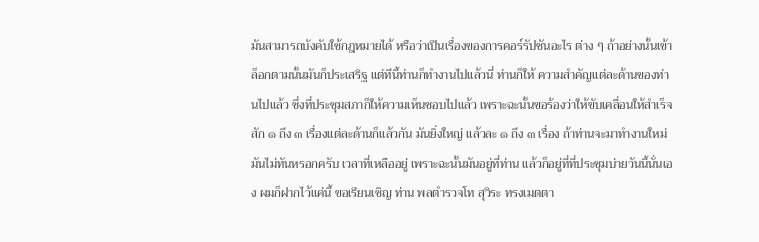มันสามารถบังคับใช้กฎหมายได้ หรือว่าเปึนเรื่องของการคอร์รัปชันอะไร ต่าง ๆ ถ้าอย่างนั้นเข้าล็อกตามนั้นมันก็ประเสริฐ แต่ทีนี้ท่านก็ทำงานไปแล้วนี่ ท่านก็ให้ ความสำคัญแต่ละด้านของท่านไปแล้ว ซึ่งที่ประชุมสภาก็ให้ความเห็นชอบไปแล้ว เพราะฉะนั้นขอร้องว่าให้ขับเคลื่อนให้สำเร็จสัก ๑ ถึง ๓ เรื่องแต่ละด้านก็แล้วกัน มันยิ่งใหญ่ แล้วละ ๑ ถึง ๓ เรื่อง ถ้าท่านจะมาทํางานใหม่มันไม่ทันหรอกครับ เวลาที่เหลืออยู่ เพราะฉะนั้นมันอยู่ที่ท่าน แล้วก็อยู่ที่ที่ประชุมบ่ายวันนี้นั่นเอง ผมก็ฝากไว้แค่นี้ ขอเรียนเชิญ ท่าน พลตำรวจโท สุวิระ ทรงเมตตา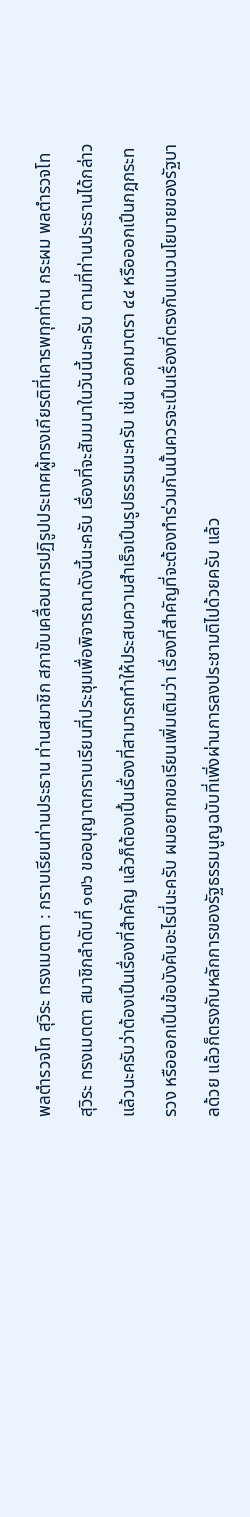พลตํารวจโท สุวิระ ทรงเมตตา : กราบเรียนท่านประธาน ท่านสมาชิก สภาขับเคลื่อนการปฏิรูปประเทศผู้ทรงเกียรติที่เคารพทุกท่าน กระผม พลตํารวจโท สุวิระ ทรงเมตตา สมาชิกลําดับที่ ๑๗๖ ขออนุญาตกราบเรียนที่ประชุมเพื่อพิจารณาดังนี้นะครับ เรื่องที่จะสัมมนาในวันนี้นะครับ ตามที่ท่านประธานได้กล่าวแล้วนะครับว่าต้องเปึนเรื่องที่สำคัญ แล้วก็ต้องเปึ้นเรื่องที่สามารถทำให้ประสบความสำเร็จเปึนรูปธรรมนะครับ เช่น ออกมาตรา ๔๔ หรือออกเปึนกฎกระทรวง หรือออกเปึนข้อบังคับอะไรนี่นะครับ ผมอยากขอเรียนเพิ่มเติมว่า เรื่องที่สําคัญที่จะต้องทําร่วมกันนั้นควรจะเปึนเรื่องที่ตรงกับแนวนโยบายของรัฐบาลด้วย แล้วก็ตรงกับหลักการของรัฐธรรมนูญฉบับที่เพิ่งผ่านการลงประชามติไปด้วยครับ แล้ว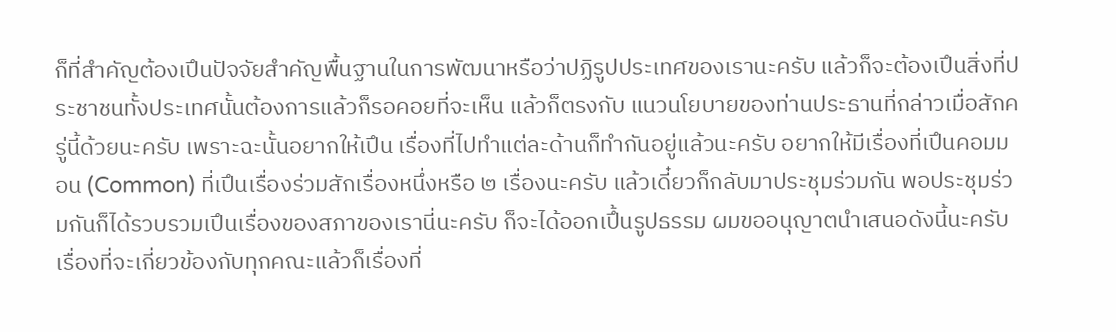ก็ที่สําคัญต้องเปึนปัจจัยสําคัญพื้นฐานในการพัฒนาหรือว่าปฏิรูปประเทศของเรานะครับ แล้วก็จะต้องเปึนสิ่งที่ประชาชนทั้งประเทศนั้นต้องการแล้วก็รอคอยที่จะเห็น แล้วก็ตรงกับ แนวนโยบายของท่านประธานที่กล่าวเมื่อสักครู่นี้ด้วยนะครับ เพราะฉะนั้นอยากให้เปึน เรื่องที่ไปทําแต่ละด้านก็ทํากันอยู่แล้วนะครับ อยากให้มีเรื่องที่เปึนคอมมอน (Common) ที่เปึนเรื่องร่วมสักเรื่องหนึ่งหรือ ๒ เรื่องนะครับ แล้วเดี๋ยวก็กลับมาประชุมร่วมกัน พอประชุมร่วมกันก็ได้รวบรวมเปึนเรื่องของสภาของเรานี่นะครับ ก็จะได้ออกเปึ้นรูปธรรม ผมขออนุญาตนําเสนอดังนี้นะครับ
เรื่องที่จะเกี่ยวข้องกับทุกคณะแล้วก็เรื่องที่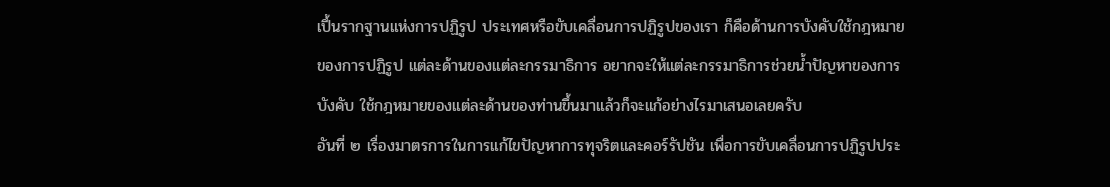เปึ้นรากฐานแห่งการปฏิรูป ประเทศหรือขับเคลื่อนการปฏิรูปของเรา ก็คือด้านการบังคับใช้กฎหมายของการปฏิรูป แต่ละด้านของแต่ละกรรมาธิการ อยากจะให้แต่ละกรรมาธิการช่วยน้ำปัญหาของการบังคับ ใช้กฎหมายของแต่ละด้านของท่านขึ้นมาแล้วก็จะแก้อย่างไรมาเสนอเลยครับ
อันที่ ๒ เรื่องมาตรการในการแก้ไขปัญหาการทุจริตและคอร์รัปชัน เพื่อการขับเคลื่อนการปฏิรูปประ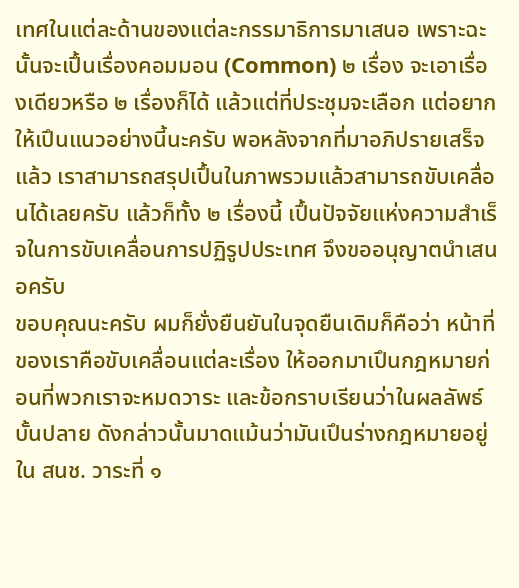เทศในแต่ละด้านของแต่ละกรรมาธิการมาเสนอ เพราะฉะนั้นจะเปึ้นเรื่องคอมมอน (Common) ๒ เรื่อง จะเอาเรื่องเดียวหรือ ๒ เรื่องก็ได้ แล้วแต่ที่ประชุมจะเลือก แต่อยากให้เปึนแนวอย่างนี้นะครับ พอหลังจากที่มาอภิปรายเสร็จแล้ว เราสามารถสรุปเปึ้นในภาพรวมแล้วสามารถขับเคลื่อนได้เลยครับ แล้วก็ทั้ง ๒ เรื่องนี้ เปึ้นปัจจัยแห่งความสําเร็จในการขับเคลื่อนการปฏิรูปประเทศ จึงขออนุญาตนําเสนอครับ
ขอบคุณนะครับ ผมก็ยั่งยืนยันในจุดยืนเดิมก็คือว่า หน้าที่ของเราคือขับเคลื่อนแต่ละเรื่อง ให้ออกมาเปึนกฎหมายก่อนที่พวกเราจะหมดวาระ และข้อกราบเรียนว่าในผลลัพธ์บั้นปลาย ดังกล่าวนั้นมาดแม้นว่ามันเปึนร่างกฎหมายอยู่ใน สนช. วาระที่ ๑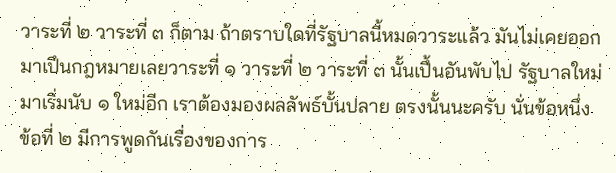วาระที่ ๒ วาระที่ ๓ ก็ตาม ถ้าตราบใดที่รัฐบาลนี้หมดวาระแล้ว มันไม่เคยออกมาเปึนกฎหมายเลยวาระที่ ๑ วาระที่ ๒ วาระที่ ๓ นั้นเปึ้นอันพับไป รัฐบาลใหม่มาเริ่มนับ ๑ ใหม่อีก เราต้องมองผลลัพธ์บั้นปลาย ตรงนั้นนะครับ นั่นข้อหนึ่ง
ข้อที่ ๒ มีการพูดกันเรื่องของการ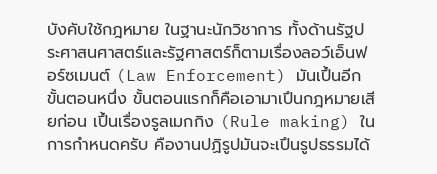บังคับใช้กฎหมาย ในฐานะนักวิชาการ ทั้งด้านรัฐประศาสนศาสตร์และรัฐศาสตร์ก็ตามเรื่องลอว์เอ็นฟอร์ซเมนต์ (Law Enforcement) มันเปึ้นอีกขั้นตอนหนึ่ง ขั้นตอนแรกก็คือเอามาเปึนกฎหมายเสียก่อน เปึ้นเรื่องรูลเมกกิง (Rule making) ในการกำหนดครับ คืองานปฏิรูปมันจะเปึนรูปธรรมได้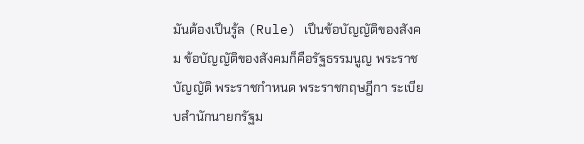มันต้องเปึนรู้ล (Rule) เปึนข้อบัญญัติของสังคม ข้อบัญญัติของสังคมก็คือรัฐธรรมนูญ พระราชบัญญัติ พระราชกําหนด พระราชกฤษฎีกา ระเบียบสํานักนายกรัฐม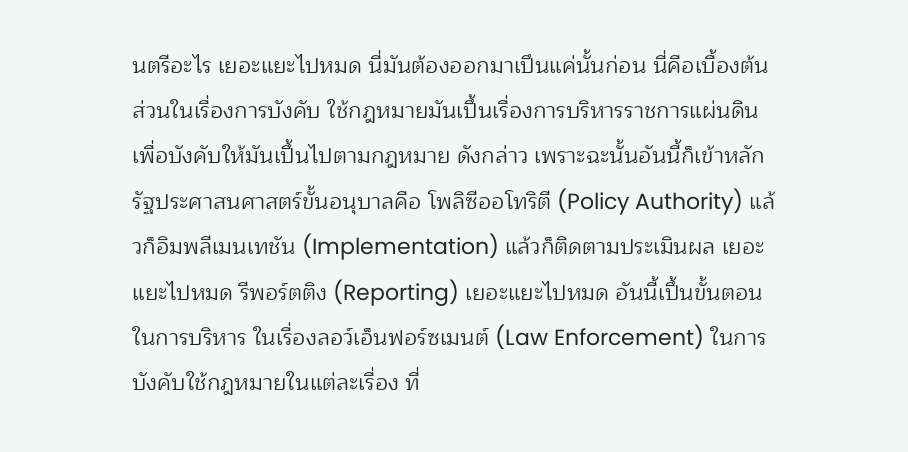นตรีอะไร เยอะแยะไปหมด นี่มันต้องออกมาเปึนแค่นั้นก่อน นี่คือเบื้องต้น ส่วนในเรื่องการบังคับ ใช้กฎหมายมันเปึ้นเรื่องการบริหารราชการแผ่นดิน เพื่อบังคับให้มันเปึ้นไปตามกฎหมาย ดังกล่าว เพราะฉะนั้นอันนี้ก็เข้าหลักรัฐประศาสนศาสตร์ขั้นอนุบาลคือ โพลิซีออโทริตี (Policy Authority) แล้วก็อิมพลีเมนเทชัน (Implementation) แล้วก็ติดตามประเมินผล เยอะแยะไปหมด รีพอร์ตติง (Reporting) เยอะแยะไปหมด อันนี้เปึ้นขั้นตอนในการบริหาร ในเรื่องลอว์เอ็นฟอร์ซเมนต์ (Law Enforcement) ในการบังคับใช้กฎหมายในแต่ละเรื่อง ที่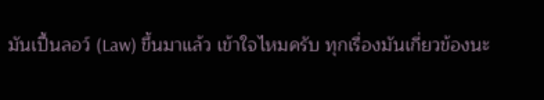มันเปึ้นลอว์ (Law) ขึ้นมาแล้ว เข้าใจไหมครับ ทุกเรื่องมันเกี่ยวข้องนะ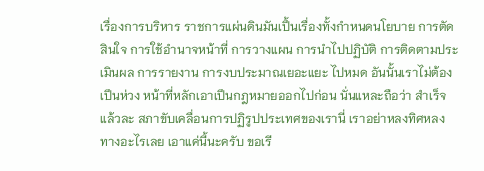เรื่องการบริหาร ราชการแผ่นดินมันเปึ้นเรื่องทั้งกำหนดนโยบาย การตัดสินใจ การใช้อำนาจหน้าที่ การวางแผน การนําไปปฏิบัติ การติดตามประเมินผล การรายงาน การงบประมาณเยอะแยะ ไปหมด อันนั้นเราไม่ต้องเปึนห่วง หน้าที่หลักเอาเปึนกฎหมายออกไปก่อน นั่นแหละถือว่า สําเร็จแล้วละ สภาขับเคลื่อนการปฏิรูปประเทศของเรานี่ เราอย่าหลงทิศหลงทางอะไรเลย เอาแค่นี้นะครับ ขอเรี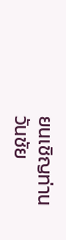ยนเชิญท่านวันชัย